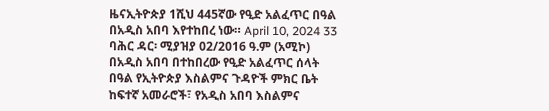ዜናኢትዮጵያ 1ሺህ 445ኛው የዒድ አልፈጥር በዓል በአዲስ አበባ እየተከበረ ነው። April 10, 2024 33 ባሕር ዳር፡ ሚያዝያ 02/2016 ዓ.ም (አሚኮ) በአዲስ አበባ በተከበረው የዒድ አልፈጥር ሰላት በዓል የኢትዮጵያ እስልምና ጉዳዮች ምክር ቤት ከፍተኛ አመራሮች፣ የአዲስ አበባ እስልምና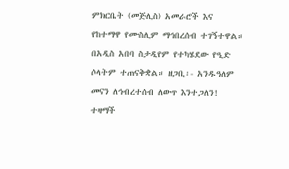ምክርቤት (መጅሊስ) አመራሮች እና የከተማዋ የሙስሊም ማኅበረሰብ ተገኝተዋል። በአዲስ አበባ ስታዲየም የተካሄደው የዒድ ሶላትም ተጠናቅቋል። ዘጋቢ፡- አንዱዓለም መናን ለኅብረተሰብ ለውጥ እንተጋለን! ተዛማች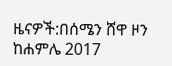ዜናዎች:በሰሜን ሸዋ ዞን ከሐምሌ 2017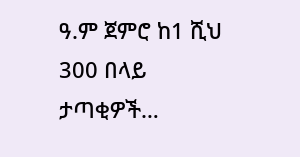ዓ.ም ጀምሮ ከ1 ሺህ 300 በላይ ታጣቂዎች…